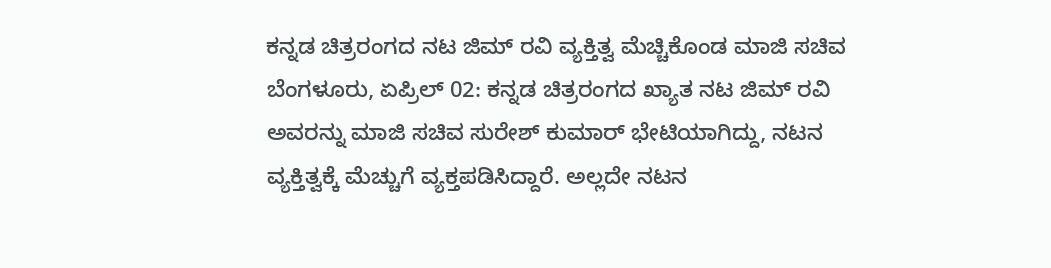ಕನ್ನಡ ಚಿತ್ರರಂಗದ ನಟ ಜಿಮ್ ರವಿ ವ್ಯಕ್ತಿತ್ವ ಮೆಚ್ಚಿಕೊಂಡ ಮಾಜಿ ಸಚಿವ
ಬೆಂಗಳೂರು, ಏಪ್ರಿಲ್ 02: ಕನ್ನಡ ಚಿತ್ರರಂಗದ ಖ್ಯಾತ ನಟ ಜಿಮ್ ರವಿ ಅವರನ್ನು ಮಾಜಿ ಸಚಿವ ಸುರೇಶ್ ಕುಮಾರ್ ಭೇಟಿಯಾಗಿದ್ದು, ನಟನ ವ್ಯಕ್ತಿತ್ವಕ್ಕೆ ಮೆಚ್ಚುಗೆ ವ್ಯಕ್ತಪಡಿಸಿದ್ದಾರೆ. ಅಲ್ಲದೇ ನಟನ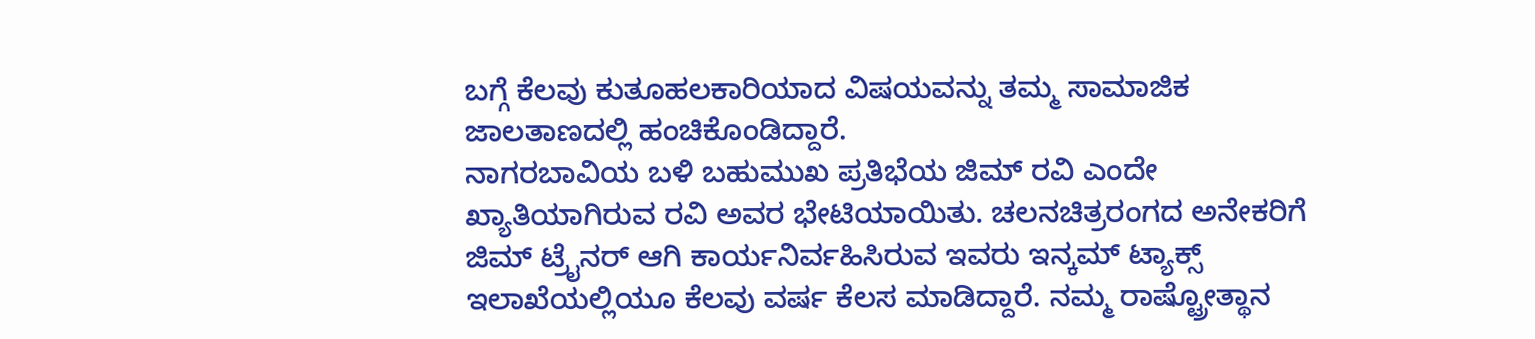ಬಗ್ಗೆ ಕೆಲವು ಕುತೂಹಲಕಾರಿಯಾದ ವಿಷಯವನ್ನು ತಮ್ಮ ಸಾಮಾಜಿಕ ಜಾಲತಾಣದಲ್ಲಿ ಹಂಚಿಕೊಂಡಿದ್ದಾರೆ.
ನಾಗರಬಾವಿಯ ಬಳಿ ಬಹುಮುಖ ಪ್ರತಿಭೆಯ ಜಿಮ್ ರವಿ ಎಂದೇ ಖ್ಯಾತಿಯಾಗಿರುವ ರವಿ ಅವರ ಭೇಟಿಯಾಯಿತು. ಚಲನಚಿತ್ರರಂಗದ ಅನೇಕರಿಗೆ ಜಿಮ್ ಟ್ರೈನರ್ ಆಗಿ ಕಾರ್ಯನಿರ್ವಹಿಸಿರುವ ಇವರು ಇನ್ಕಮ್ ಟ್ಯಾಕ್ಸ್ ಇಲಾಖೆಯಲ್ಲಿಯೂ ಕೆಲವು ವರ್ಷ ಕೆಲಸ ಮಾಡಿದ್ದಾರೆ. ನಮ್ಮ ರಾಷ್ಟ್ರೋತ್ಥಾನ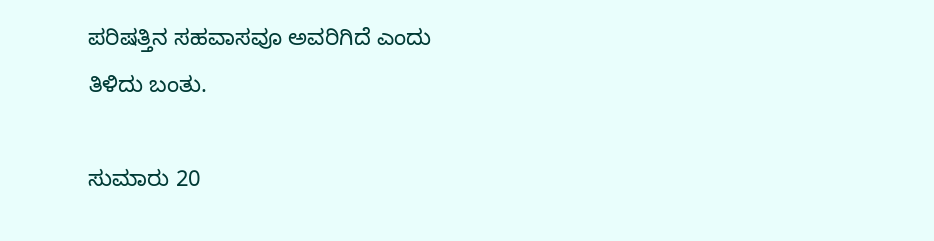ಪರಿಷತ್ತಿನ ಸಹವಾಸವೂ ಅವರಿಗಿದೆ ಎಂದು ತಿಳಿದು ಬಂತು.

ಸುಮಾರು 20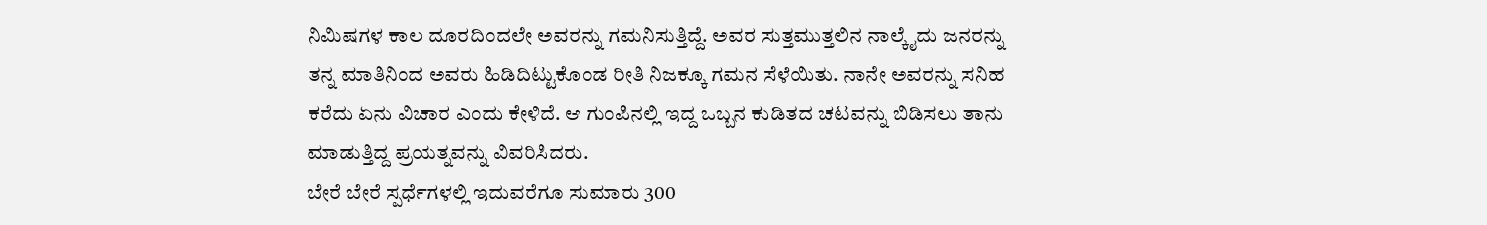ನಿಮಿಷಗಳ ಕಾಲ ದೂರದಿಂದಲೇ ಅವರನ್ನು ಗಮನಿಸುತ್ತಿದ್ದೆ. ಅವರ ಸುತ್ತಮುತ್ತಲಿನ ನಾಲ್ಕೈದು ಜನರನ್ನು ತನ್ನ ಮಾತಿನಿಂದ ಅವರು ಹಿಡಿದಿಟ್ಟುಕೊಂಡ ರೀತಿ ನಿಜಕ್ಕೂ ಗಮನ ಸೆಳೆಯಿತು. ನಾನೇ ಅವರನ್ನು ಸನಿಹ ಕರೆದು ಏನು ವಿಚಾರ ಎಂದು ಕೇಳಿದೆ. ಆ ಗುಂಪಿನಲ್ಲಿ ಇದ್ದ ಒಬ್ಬನ ಕುಡಿತದ ಚಟವನ್ನು ಬಿಡಿಸಲು ತಾನು ಮಾಡುತ್ತಿದ್ದ ಪ್ರಯತ್ನವನ್ನು ವಿವರಿಸಿದರು.
ಬೇರೆ ಬೇರೆ ಸ್ಪರ್ಧೆಗಳಲ್ಲಿ ಇದುವರೆಗೂ ಸುಮಾರು 300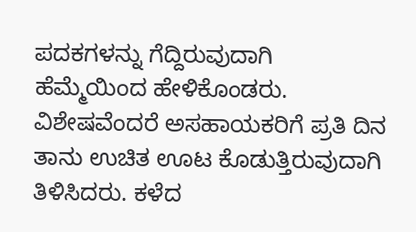ಪದಕಗಳನ್ನು ಗೆದ್ದಿರುವುದಾಗಿ ಹೆಮ್ಮೆಯಿಂದ ಹೇಳಿಕೊಂಡರು. ವಿಶೇಷವೆಂದರೆ ಅಸಹಾಯಕರಿಗೆ ಪ್ರತಿ ದಿನ ತಾನು ಉಚಿತ ಊಟ ಕೊಡುತ್ತಿರುವುದಾಗಿ ತಿಳಿಸಿದರು. ಕಳೆದ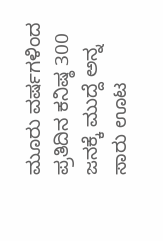ಮೂರು ವರ್ಷಗಳಿಂದ ಪ್ರತಿದಿನ ಕನಿಷ್ಠ 300 ಜನಕ್ಕೆ ಮುದ್ದೆ ಅನ್ನ ಸಾರು ಊಟ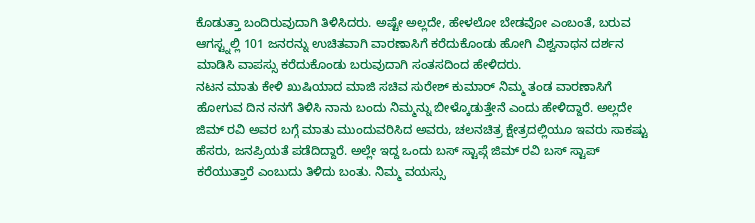ಕೊಡುತ್ತಾ ಬಂದಿರುವುದಾಗಿ ತಿಳಿಸಿದರು. ಅಷ್ಟೇ ಅಲ್ಲದೇ, ಹೇಳಲೋ ಬೇಡವೋ ಎಂಬಂತೆ, ಬರುವ ಆಗಸ್ಟ್ನಲ್ಲಿ 101 ಜನರನ್ನು ಉಚಿತವಾಗಿ ವಾರಣಾಸಿಗೆ ಕರೆದುಕೊಂಡು ಹೋಗಿ ವಿಶ್ವನಾಥನ ದರ್ಶನ ಮಾಡಿಸಿ ವಾಪಸ್ಸು ಕರೆದುಕೊಂಡು ಬರುವುದಾಗಿ ಸಂತಸದಿಂದ ಹೇಳಿದರು.
ನಟನ ಮಾತು ಕೇಳಿ ಖುಷಿಯಾದ ಮಾಜಿ ಸಚಿವ ಸುರೇಶ್ ಕುಮಾರ್ ನಿಮ್ಮ ತಂಡ ವಾರಣಾಸಿಗೆ ಹೋಗುವ ದಿನ ನನಗೆ ತಿಳಿಸಿ ನಾನು ಬಂದು ನಿಮ್ಮನ್ನು ಬೀಳ್ಕೊಡುತ್ತೇನೆ ಎಂದು ಹೇಳಿದ್ದಾರೆ. ಅಲ್ಲದೇ ಜಿಮ್ ರವಿ ಅವರ ಬಗ್ಗೆ ಮಾತು ಮುಂದುವರಿಸಿದ ಅವರು, ಚಲನಚಿತ್ರ ಕ್ಷೇತ್ರದಲ್ಲಿಯೂ ಇವರು ಸಾಕಷ್ಟು ಹೆಸರು, ಜನಪ್ರಿಯತೆ ಪಡೆದಿದ್ದಾರೆ. ಅಲ್ಲೇ ಇದ್ದ ಒಂದು ಬಸ್ ಸ್ಟಾಪ್ಗೆ ಜಿಮ್ ರವಿ ಬಸ್ ಸ್ಟಾಪ್ ಕರೆಯುತ್ತಾರೆ ಎಂಬುದು ತಿಳಿದು ಬಂತು. ನಿಮ್ಮ ವಯಸ್ಸು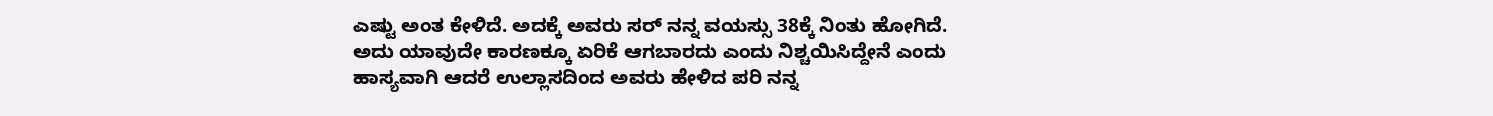ಎಷ್ಟು ಅಂತ ಕೇಳಿದೆ. ಅದಕ್ಕೆ ಅವರು ಸರ್ ನನ್ನ ವಯಸ್ಸು 38ಕ್ಕೆ ನಿಂತು ಹೋಗಿದೆ. ಅದು ಯಾವುದೇ ಕಾರಣಕ್ಕೂ ಏರಿಕೆ ಆಗಬಾರದು ಎಂದು ನಿಶ್ಚಯಿಸಿದ್ದೇನೆ ಎಂದು ಹಾಸ್ಯವಾಗಿ ಆದರೆ ಉಲ್ಲಾಸದಿಂದ ಅವರು ಹೇಳಿದ ಪರಿ ನನ್ನ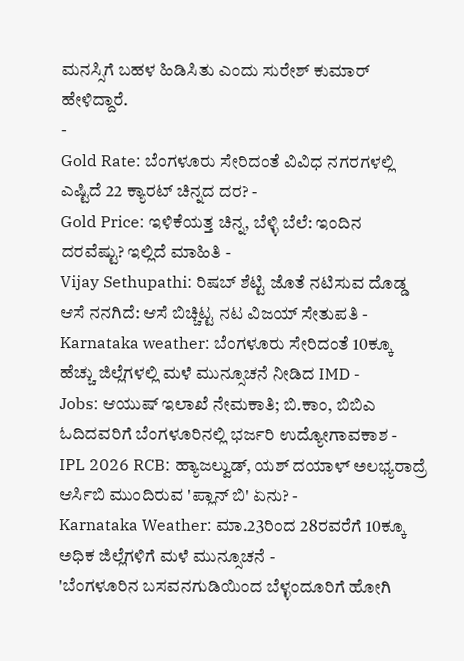ಮನಸ್ಸಿಗೆ ಬಹಳ ಹಿಡಿಸಿತು ಎಂದು ಸುರೇಶ್ ಕುಮಾರ್ ಹೇಳಿದ್ದಾರೆ.
-
Gold Rate: ಬೆಂಗಳೂರು ಸೇರಿದಂತೆ ವಿವಿಧ ನಗರಗಳಲ್ಲಿ ಎಷ್ಟಿದೆ 22 ಕ್ಯಾರಟ್ ಚಿನ್ನದ ದರ? -
Gold Price: ಇಳಿಕೆಯತ್ತ ಚಿನ್ನ, ಬೆಳ್ಳಿ ಬೆಲೆ: ಇಂದಿನ ದರವೆಷ್ಟು? ಇಲ್ಲಿದೆ ಮಾಹಿತಿ -
Vijay Sethupathi: ರಿಷಬ್ ಶೆಟ್ಟಿ ಜೊತೆ ನಟಿಸುವ ದೊಡ್ಡ ಆಸೆ ನನಗಿದೆ: ಆಸೆ ಬಿಚ್ಚಿಟ್ಟ ನಟ ವಿಜಯ್ ಸೇತುಪತಿ -
Karnataka weather: ಬೆಂಗಳೂರು ಸೇರಿದಂತೆ 10ಕ್ಕೂ ಹೆಚ್ಚು ಜಿಲ್ಲೆಗಳಲ್ಲಿ ಮಳೆ ಮುನ್ಸೂಚನೆ ನೀಡಿದ IMD -
Jobs: ಆಯುಷ್ ಇಲಾಖೆ ನೇಮಕಾತಿ; ಬಿ.ಕಾಂ, ಬಿಬಿಎ ಓದಿದವರಿಗೆ ಬೆಂಗಳೂರಿನಲ್ಲಿ ಭರ್ಜರಿ ಉದ್ಯೋಗಾವಕಾಶ -
IPL 2026 RCB: ಹ್ಯಾಜಲ್ವುಡ್, ಯಶ್ ದಯಾಳ್ ಅಲಭ್ಯರಾದ್ರೆ ಆರ್ಸಿಬಿ ಮುಂದಿರುವ 'ಪ್ಲಾನ್ ಬಿ' ಏನು? -
Karnataka Weather: ಮಾ.23ರಿಂದ 28ರವರೆಗೆ 10ಕ್ಕೂ ಅಧಿಕ ಜಿಲ್ಲೆಗಳಿಗೆ ಮಳೆ ಮುನ್ಸೂಚನೆ -
'ಬೆಂಗಳೂರಿನ ಬಸವನಗುಡಿಯಿಂದ ಬೆಳ್ಳಂದೂರಿಗೆ ಹೋಗಿ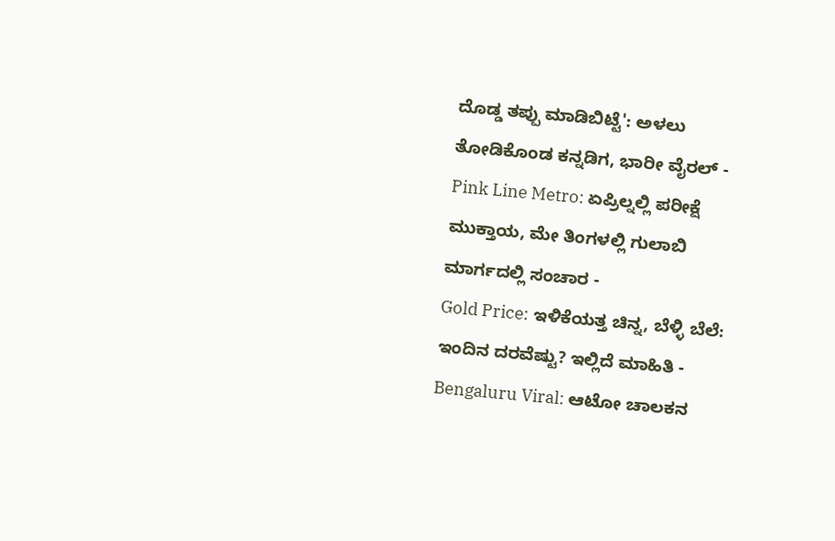ದೊಡ್ಡ ತಪ್ಪು ಮಾಡಿಬಿಟ್ಟೆ': ಅಳಲು ತೋಡಿಕೊಂಡ ಕನ್ನಡಿಗ, ಭಾರೀ ವೈರಲ್ -
Pink Line Metro: ಏಪ್ರಿಲ್ನಲ್ಲಿ ಪರೀಕ್ಷೆ ಮುಕ್ತಾಯ, ಮೇ ತಿಂಗಳಲ್ಲಿ ಗುಲಾಬಿ ಮಾರ್ಗದಲ್ಲಿ ಸಂಚಾರ -
Gold Price: ಇಳಿಕೆಯತ್ತ ಚಿನ್ನ, ಬೆಳ್ಳಿ ಬೆಲೆ: ಇಂದಿನ ದರವೆಷ್ಟು? ಇಲ್ಲಿದೆ ಮಾಹಿತಿ -
Bengaluru Viral: ಆಟೋ ಚಾಲಕನ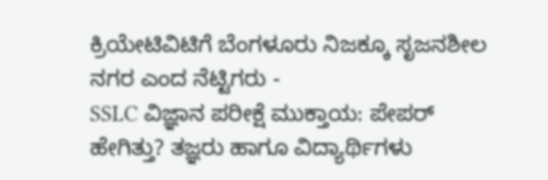ಕ್ರಿಯೇಟಿವಿಟಿಗೆ ಬೆಂಗಳೂರು ನಿಜಕ್ಕೂ ಸೃಜನಶೀಲ ನಗರ ಎಂದ ನೆಟ್ಟಿಗರು -
SSLC ವಿಜ್ಞಾನ ಪರೀಕ್ಷೆ ಮುಕ್ತಾಯ: ಪೇಪರ್ ಹೇಗಿತ್ತು? ತಜ್ಞರು ಹಾಗೂ ವಿದ್ಯಾರ್ಥಿಗಳು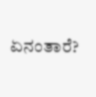ಏನಂತಾರೆ?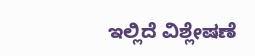ಇಲ್ಲಿದೆ ವಿಶ್ಲೇಷಣೆ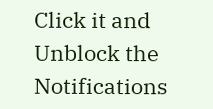Click it and Unblock the Notifications